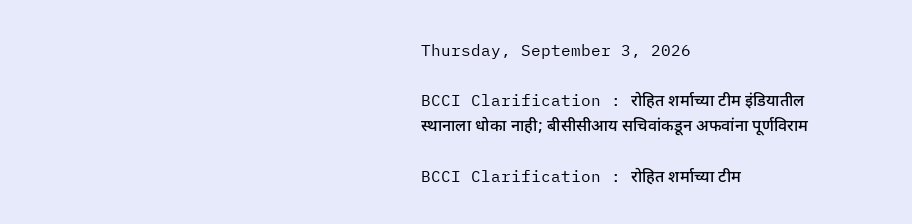Thursday, September 3, 2026

BCCI Clarification : रोहित शर्माच्या टीम इंडियातील स्थानाला धोका नाही; बीसीसीआय सचिवांकडून अफवांना पूर्णविराम

BCCI Clarification : रोहित शर्माच्या टीम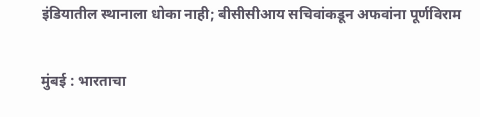इंडियातील स्थानाला धोका नाही; बीसीसीआय सचिवांकडून अफवांना पूर्णविराम

मुंबई : भारताचा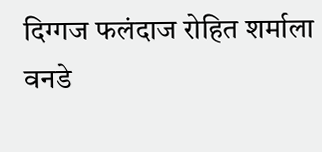दिग्गज फलंदाज रोहित शर्माला वनडे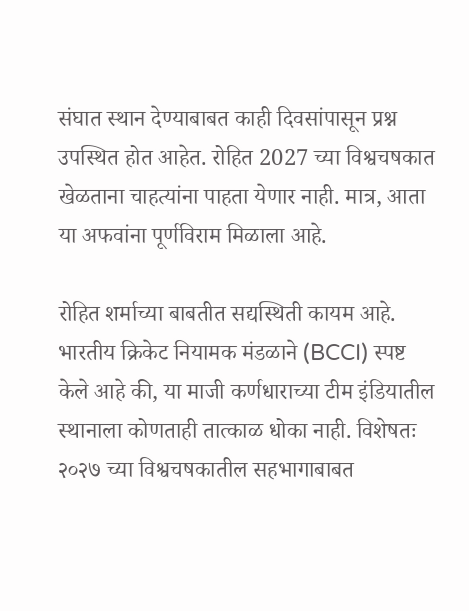संघात स्थान देण्याबाबत काही दिवसांपासून प्रश्न उपस्थित होत आहेत. रोहित 2027 च्या विश्वचषकात खेळताना चाहत्यांना पाहता येणार नाही. मात्र, आता या अफवांना पूर्णविराम मिळाला आहे.

रोहित शर्माच्या बाबतीत सद्यस्थिती कायम आहे. भारतीय क्रिकेट नियामक मंडळाने (BCCI) स्पष्ट केले आहे की, या माजी कर्णधाराच्या टीम इंडियातील स्थानाला कोणताही तात्काळ धोका नाही. विशेषतः २०२७ च्या विश्वचषकातील सहभागाबाबत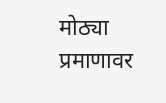मोठ्या प्रमाणावर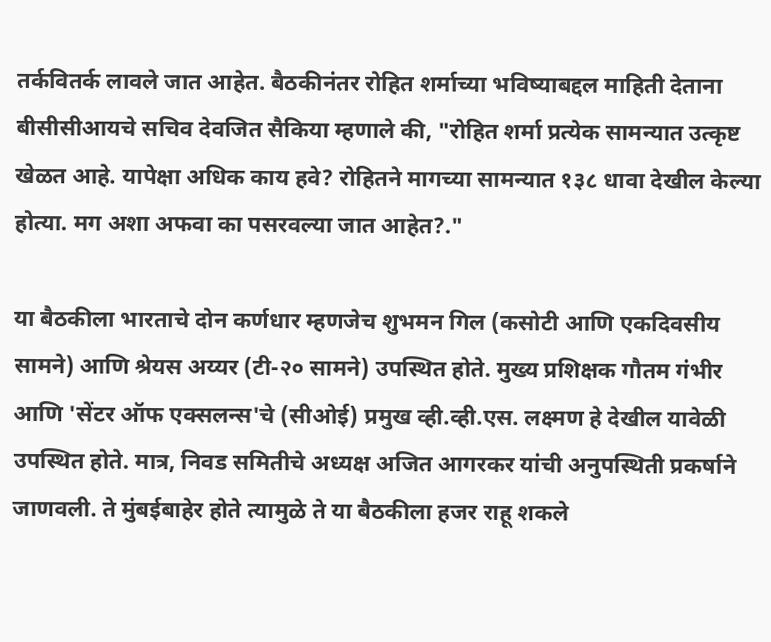तर्कवितर्क लावले जात आहेत. बैठकीनंतर रोहित शर्माच्या भविष्याबद्दल माहिती देताना बीसीसीआयचे सचिव देवजित सैकिया म्हणाले की, "रोहित शर्मा प्रत्येक सामन्यात उत्कृष्ट खेळत आहे. यापेक्षा अधिक काय हवे? रोहितने मागच्या सामन्यात १३८ धावा देखील केल्या होत्या. मग अशा अफवा का पसरवल्या जात आहेत?."

या बैठकीला भारताचे दोन कर्णधार म्हणजेच शुभमन गिल (कसोटी आणि एकदिवसीय सामने) आणि श्रेयस अय्यर (टी-२० सामने) उपस्थित होते. मुख्य प्रशिक्षक गौतम गंभीर आणि 'सेंटर ऑफ एक्सलन्स'चे (सीओई) प्रमुख व्ही.व्ही.एस. लक्ष्मण हे देखील यावेळी उपस्थित होते. मात्र, निवड समितीचे अध्यक्ष अजित आगरकर यांची अनुपस्थिती प्रकर्षाने जाणवली. ते मुंबईबाहेर होते त्यामुळे ते या बैठकीला हजर राहू शकले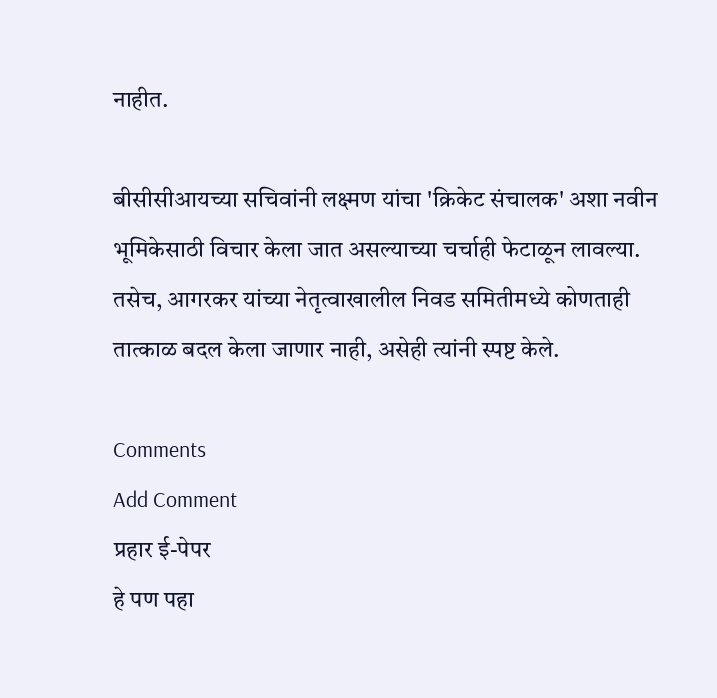नाहीत.

बीसीसीआयच्या सचिवांनी लक्ष्मण यांचा 'क्रिकेट संचालक' अशा नवीन भूमिकेसाठी विचार केला जात असल्याच्या चर्चाही फेटाळून लावल्या. तसेच, आगरकर यांच्या नेतृत्वाखालील निवड समितीमध्ये कोणताही तात्काळ बदल केला जाणार नाही, असेही त्यांनी स्पष्ट केले.

Comments
Add Comment
प्रहार ई-पेपर
हे पण पहा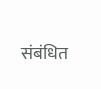संबंधित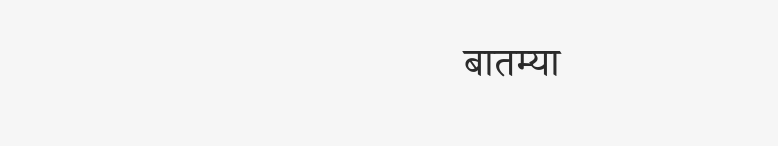बातम्या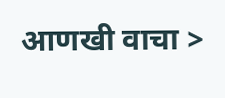आणखी वाचा >